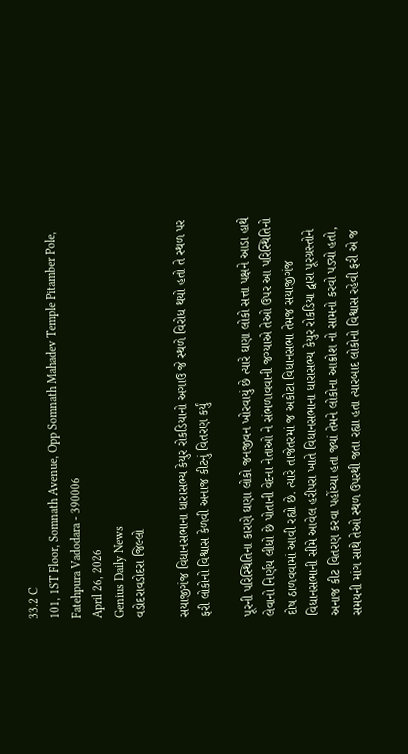33.2 C
101, 1ST Floor, Somnath Avenue, Opp Somnath Mahadev Temple Pitamber Pole, Fatehpura Vadodara - 390006
April 26, 2026
Genius Daily News
વડોદરાવડોદરા જિલ્લો

સયાજીગંજ વિધાનસભાના ધારાસભ્ય કેયુર રોકડિયાનો અગાઉ જે સ્થળે વિરોધ થયો હતો તે સ્થળ પર ફરી લોકોનો વિશ્વાસ કેળવી અનાજ કીટનું વિતરણ કર્યું

પૂરની પરિસ્થિતિના કારણે ઘણા લોકો જનજીવન ખોરવાયું છે ત્યારે ઘણા લોકો સત્તા પક્ષને આડા હાથે લેવાનો નિર્ણય લીધો છે પોતાની વેદના નેતાઓ ને સંભળાવવાની જગ્યાએ તેઓ ઉપર આ પરિસ્થિતિનો દોષ ઠાળવવામાં આવી રહ્યો છે. ત્યારે તાજેતરમાં જ અકોટા વિધાનસભા તેમજ સયાજીગંજ વિધાનસભાની સીમે આવેલ હરીપરા ખાતે વિધાનસભાના ધારાસભ્ય કેયુર રોકડિયા દ્વારા પૂરગ્રસ્તોને અનાજ કીટ વિતરણ કરવા પહોંચ્યા હતા જ્યાં તેમને લોકોના આક્રોશ નો સામનો કરવો પડ્યો હતો, સમયની માંગ સાથે તેઓ સ્થળ ઉપરથી જતા રહ્યા હતા ત્યારબાદ લોકોનો વિશ્વાસ રહેવી ફરી એ જ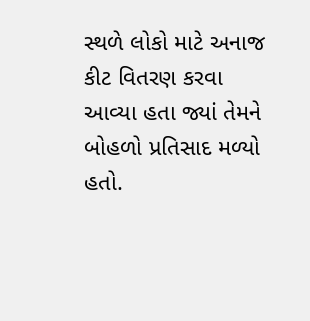સ્થળે લોકો માટે અનાજ કીટ વિતરણ કરવા આવ્યા હતા જ્યાં તેમને બોહળો પ્રતિસાદ મળ્યો હતો.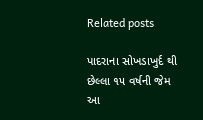Related posts

પાદરાના સોખડાખુર્દ થી છેલ્લા ૧૫ વર્ષની જેમ આ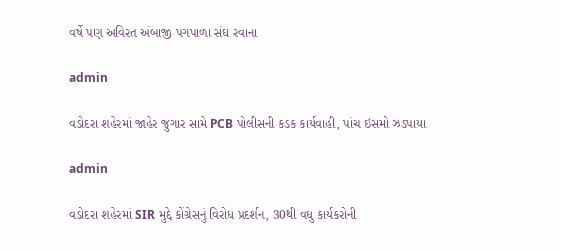વર્ષે પણ અવિરત અંબાજી પગપાળા સંઘ રવાના

admin

વડોદરા શહેરમાં જાહેર જુગાર સામે PCB પોલીસની કડક કાર્યવાહી, પાંચ ઇસમો ઝડપાયા

admin

વડોદરા શહેરમાં SIR મુદ્દે કોંગ્રેસનું વિરોધ પ્રદર્શન, 30થી વધુ કાર્યકરોની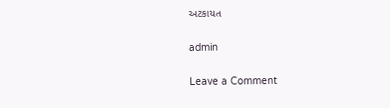અટકાયત

admin

Leave a Comment